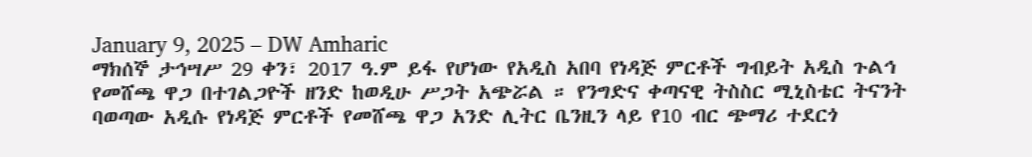January 9, 2025 – DW Amharic
ማክሰኞ ታኅሣሥ 29 ቀን፣ 2017 ዓ.ም ይፋ የሆነው የአዲስ አበባ የነዳጅ ምርቶች ግብይት አዲስ ጉልኅ የመሸጫ ዋጋ በተገልጋዮች ዘንድ ከወዲሁ ሥጋት አጭሯል ። የንግድና ቀጣናዊ ትስስር ሚኒስቴር ትናንት ባወጣው አዲሱ የነዳጅ ምርቶች የመሸጫ ዋጋ አንድ ሊትር ቤንዚን ላይ የ10 ብር ጭማሪ ተደርጎ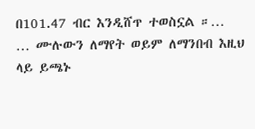በ101.47 ብር እንዲሸጥ ተወስኗል ።…
… ሙሉውን ለማየት ወይም ለማንበብ እዚህ ላይ ይጫኑ